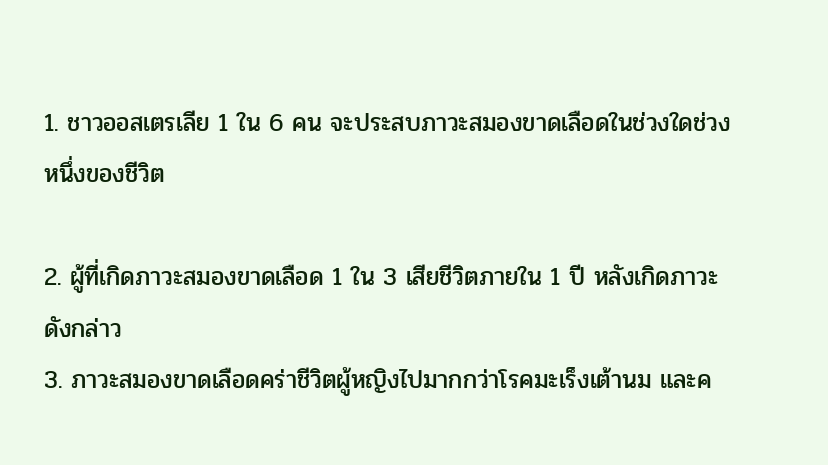1. ชาวออสเตรเลีย 1 ใน 6 คน จะประสบภาวะสมองขาดเลือดในช่วงใดช่วงหนึ่งของชีวิต

2. ผู้ที่เกิดภาวะสมองขาดเลือด 1 ใน 3 เสียชีวิตภายใน 1 ปี หลังเกิดภาวะดังกล่าว
3. ภาวะสมองขาดเลือดคร่าชีวิตผู้หญิงไปมากกว่าโรคมะเร็งเต้านม และค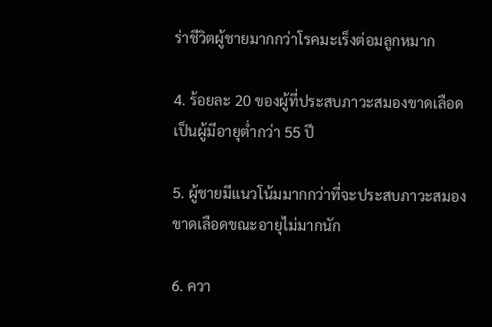ร่าชีวิตผู้ชายมากกว่าโรคมะเร็งต่อมลูกหมาก

4. ร้อยละ 20 ของผู้ที่ประสบภาวะสมองขาดเลือด เป็นผู้มีอายุต่ำกว่า 55 ปี

5. ผู้ชายมีแนวโน้มมากกว่าที่จะประสบภาวะสมองขาดเลือดขณะอายุไม่มากนัก

6. ควา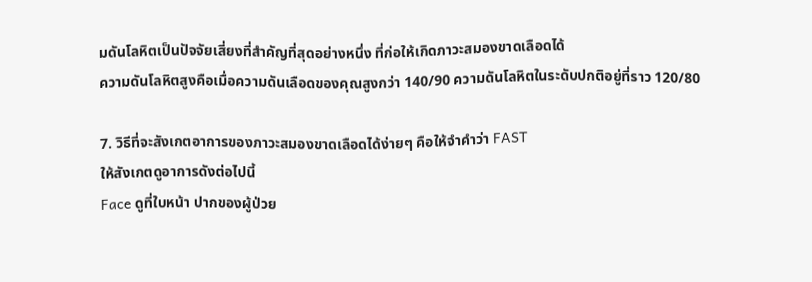มดันโลหิตเป็นปัจจัยเสี่ยงที่สำคัญที่สุดอย่างหนึ่ง ที่ก่อให้เกิดภาวะสมองขาดเลือดได้
ความดันโลหิตสูงคือเมื่อความดันเลือดของคุณสูงกว่า 140/90 ความดันโลหิตในระดับปกติอยู่ที่ราว 120/80

7. วิธีที่จะสังเกตอาการของภาวะสมองขาดเลือดได้ง่ายๆ คือให้จำคำว่า FAST
ให้สังเกตดูอาการดังต่อไปนี้
Face ดูที่ใบหน้า ปากของผู้ป่วย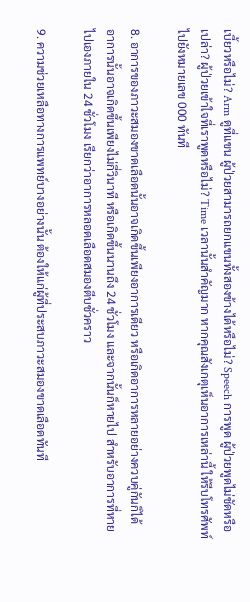เบี้ยวหรือไม่? Arm ดูที่แขน ผู้ป่วยสามารถยกแขนทั้งสองข้างได้หรือไม่? Speech การพูด ผู้ป่วยพูดไม่ชัดหรือเปล่า? ผู้ป่วยเข้าใจที่เราพูดหรือไม่? Time เวลานั้นสำคัญมาก หากคุณสังเกตุเห็นอาการเหล่านี้ ให้รีบโทรศัพท์ไปยังหมายเลข 000 ทันที

8. อาการของภาวะสมองขาดเลือดนั้นอาจเกิดขึ้นเพียงอาการเดียว หรือเกิดอาการหลายอย่างควบคู่กันก็ได้
อาการนั้นอาจเกิดขึ้นเพียงไม่กี่วินาที หรือเกิดขึ้นนานถึง 24 ชั่วโมง และจากนั้นก็หายไป สำหรับอาการที่หายไปเองภายใน 24 ชั่วโมง เรียกว่าอาการหลอดเลือดสมองตีบชั่วคราว

9. ความช่วยเหลือทางการแพทย์บางอย่างนั้น ต้องให้แก่ผู้ที่ประสบภาวะสมองขาดเลือดทันที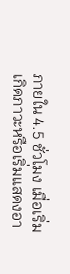ภายใน 4.5 ชั่วโมง เมื่อเริ่มเกิดภาวะหรือเริ่มแสดงอา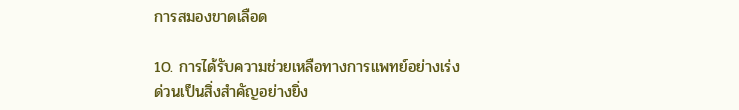การสมองขาดเลือด

10. การได้รับความช่วยเหลือทางการแพทย์อย่างเร่งด่วนเป็นสิ่งสำคัญอย่างยิ่ง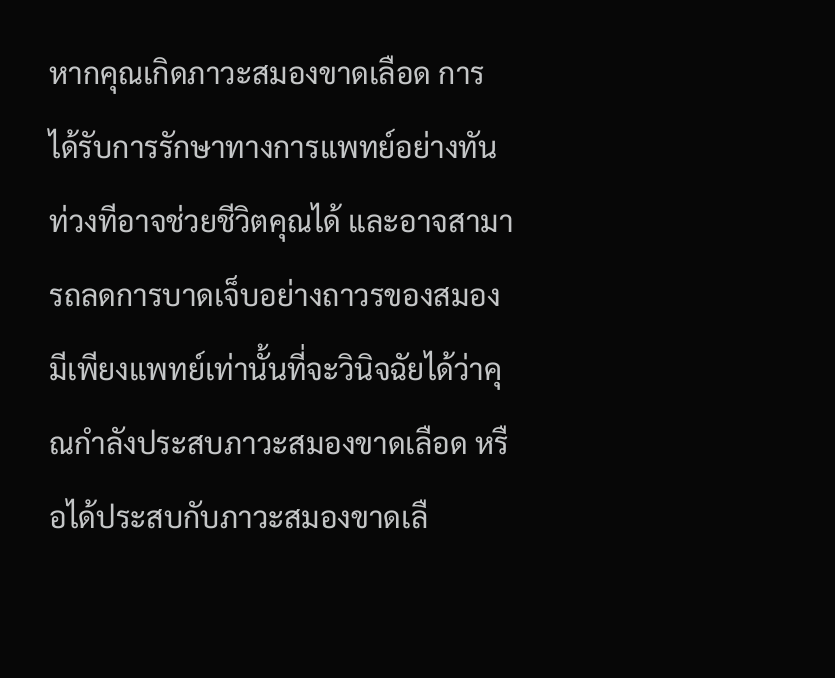หากคุณเกิดภาวะสมองขาดเลือด การได้รับการรักษาทางการแพทย์อย่างทันท่วงทีอาจช่วยชีวิตคุณได้ และอาจสามารถลดการบาดเจ็บอย่างถาวรของสมอง มีเพียงแพทย์เท่านั้นที่จะวินิจฉัยได้ว่าคุณกำลังประสบภาวะสมองขาดเลือด หรือได้ประสบกับภาวะสมองขาดเลื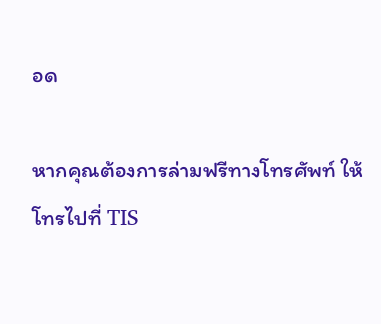อด

หากคุณต้องการล่ามฟรีทางโทรศัพท์ ให้โทรไปที่ TIS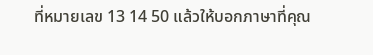ที่หมายเลข 13 14 50 แล้วให้บอกภาษาที่คุณ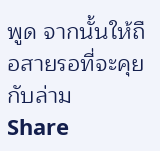พูด จากนั้นให้ถือสายรอที่จะคุยกับล่าม
Share